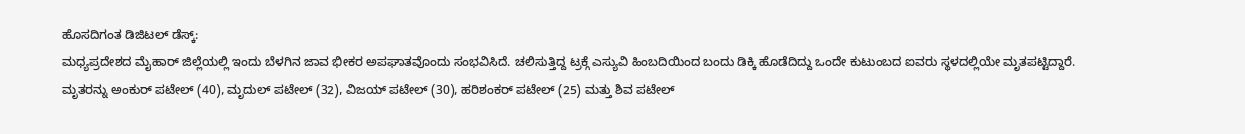ಹೊಸದಿಗಂತ ಡಿಜಿಟಲ್ ಡೆಸ್ಕ್:
ಮಧ್ಯಪ್ರದೇಶದ ಮೈಹಾರ್ ಜಿಲ್ಲೆಯಲ್ಲಿ ಇಂದು ಬೆಳಗಿನ ಜಾವ ಭೀಕರ ಅಪಘಾತವೊಂದು ಸಂಭವಿಸಿದೆ. ಚಲಿಸುತ್ತಿದ್ದ ಟ್ರಕ್ಗೆ ಎಸ್ಯುವಿ ಹಿಂಬದಿಯಿಂದ ಬಂದು ಡಿಕ್ಕಿ ಹೊಡೆದಿದ್ದು ಒಂದೇ ಕುಟುಂಬದ ಐವರು ಸ್ಥಳದಲ್ಲಿಯೇ ಮೃತಪಟ್ಟಿದ್ದಾರೆ.
ಮೃತರನ್ನು ಅಂಕುರ್ ಪಟೇಲ್ (40), ಮೃದುಲ್ ಪಟೇಲ್ (32), ವಿಜಯ್ ಪಟೇಲ್ (30), ಹರಿಶಂಕರ್ ಪಟೇಲ್ (25) ಮತ್ತು ಶಿವ ಪಟೇಲ್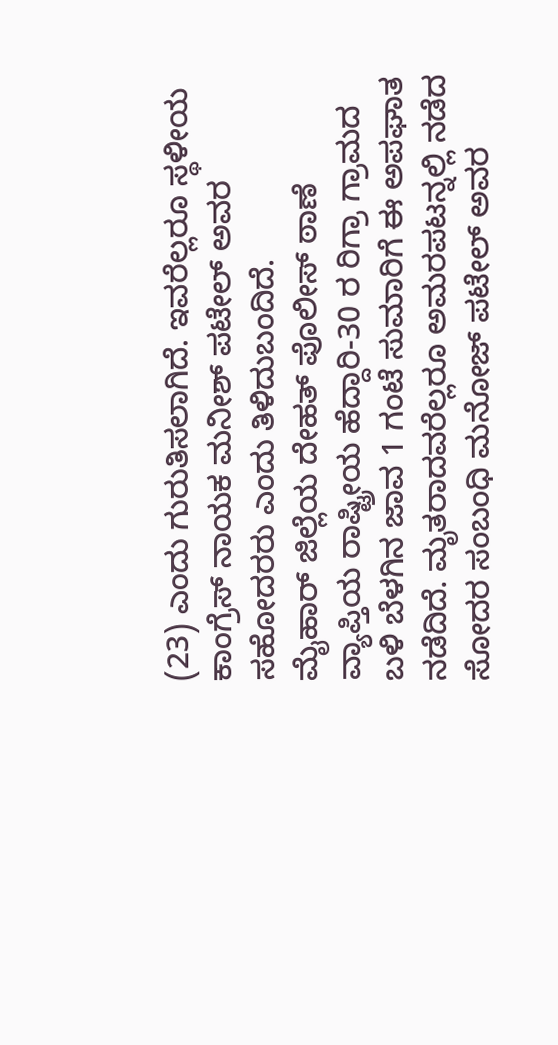(23) ಎಂದು ಗುರುತಿಸಲಾಗಿದೆ. ಇವರೆಲ್ಲರೂ ಸ್ಥಳೀಯ ಕಾಂಗ್ರೆಸ್ ನಾಯಕ ಮನೀಶ್ ಪಟೇಲ್ ಅವರ ಸಹೋದರರು ಎಂದು ತಿಳಿದುಬಂದಿದೆ.
ಮೈಹಾರ್ ಜಿಲ್ಲೆಯ ದೇಹತ್ ಪೊಲೀಸ್ ಠಾಣೆ ವ್ಯಾಪ್ತಿಯ ರಾಷ್ಟ್ರೀಯ ಹೆದ್ದಾರಿ-30 ರ ರಿಗ್ರಾ ಗ್ರಾಮದ ಬಳಿ ಬೆಳಗಿನ ಜಾವ 1 ಗಂಟೆ ಸುಮಾರಿಗೆ ಈ ಅಪಘಾತ ನಡೆದಿದೆ. ಮೃತರಾದವರೆಲ್ಲರೂ ಅಮರಪಟನ್ನಲ್ಲಿ ನಡೆದ ಸೋದರ ಸಂಬಂಧಿ ಮನೋಜ್ ಪಟೇಲ್ ಅವರ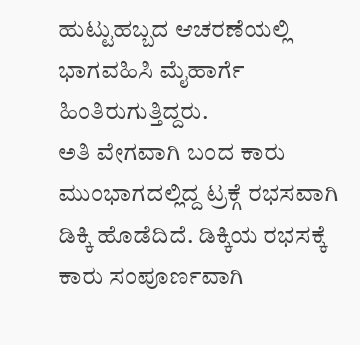ಹುಟ್ಟುಹಬ್ಬದ ಆಚರಣೆಯಲ್ಲಿ ಭಾಗವಹಿಸಿ ಮೈಹಾರ್ಗೆ ಹಿಂತಿರುಗುತ್ತಿದ್ದರು.
ಅತಿ ವೇಗವಾಗಿ ಬಂದ ಕಾರು ಮುಂಭಾಗದಲ್ಲಿದ್ದ ಟ್ರಕ್ಗೆ ರಭಸವಾಗಿ ಡಿಕ್ಕಿ ಹೊಡೆದಿದೆ. ಡಿಕ್ಕಿಯ ರಭಸಕ್ಕೆ ಕಾರು ಸಂಪೂರ್ಣವಾಗಿ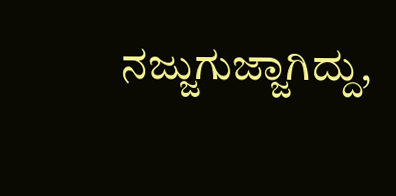ನಜ್ಜುಗುಜ್ಜಾಗಿದ್ದು,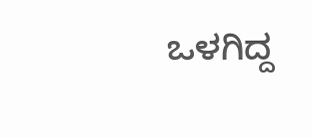ಒಳಗಿದ್ದ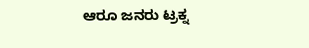ಆರೂ ಜನರು ಟ್ರಕ್ನ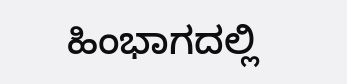ಹಿಂಭಾಗದಲ್ಲಿ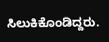ಸಿಲುಕಿಕೊಂಡಿದ್ದರು.